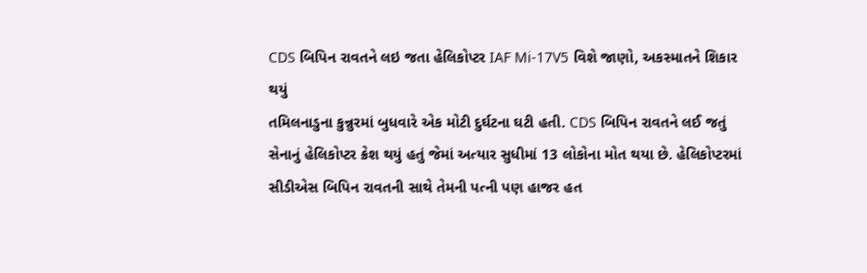CDS બિપિન રાવતને લઇ જતા હેલિકોપ્ટર IAF Mi-17V5 વિશે જાણો, અકસ્માતને શિકાર થયું
તમિલનાડુના કુન્નુરમાં બુધવારે એક મોટી દુર્ઘટના ઘટી હતી. CDS બિપિન રાવતને લઈ જતું સેનાનું હેલિકોપ્ટર ક્રેશ થયું હતું જેમાં અત્યાર સુધીમાં 13 લોકોના મોત થયા છે. હેલિકોપ્ટરમાં સીડીએસ બિપિન રાવતની સાથે તેમની પત્ની પણ હાજર હત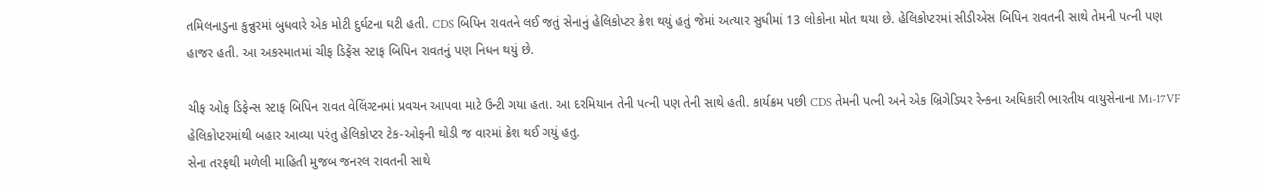તમિલનાડુના કુન્નુરમાં બુધવારે એક મોટી દુર્ઘટના ઘટી હતી. CDS બિપિન રાવતને લઈ જતું સેનાનું હેલિકોપ્ટર ક્રેશ થયું હતું જેમાં અત્યાર સુધીમાં 13 લોકોના મોત થયા છે. હેલિકોપ્ટરમાં સીડીએસ બિપિન રાવતની સાથે તેમની પત્ની પણ હાજર હતી. આ અકસ્માતમાં ચીફ ડિફેંસ સ્ટાફ બિપિન રાવતનું પણ નિધન થયું છે.

ચીફ ઓફ ડિફેન્સ સ્ટાફ બિપિન રાવત વેલિંગ્ટનમાં પ્રવચન આપવા માટે ઉન્ટી ગયા હતા. આ દરમિયાન તેની પત્ની પણ તેની સાથે હતી. કાર્યક્રમ પછી CDS તેમની પત્ની અને એક બ્રિગેડિયર રેન્કના અધિકારી ભારતીય વાયુસેનાના Mi-17VF હેલિકોપ્ટરમાંથી બહાર આવ્યા પરંતુ હેલિકોપ્ટર ટેક-ઓફની થોડી જ વારમાં ક્રેશ થઈ ગયું હતુ.
સેના તરફથી મળેલી માહિતી મુજબ જનરલ રાવતની સાથે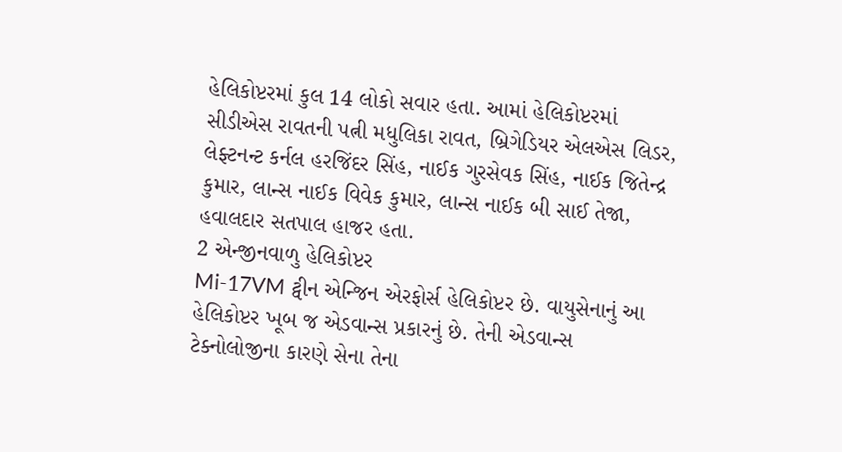હેલિકોપ્ટરમાં કુલ 14 લોકો સવાર હતા. આમાં હેલિકોપ્ટરમાં સીડીએસ રાવતની પત્ની મધુલિકા રાવત, બ્રિગેડિયર એલએસ લિડર, લેફ્ટનન્ટ કર્નલ હરજિંદર સિંહ, નાઈક ગુરસેવક સિંહ, નાઈક જિતેન્દ્ર કુમાર, લાન્સ નાઈક વિવેક કુમાર, લાન્સ નાઈક બી સાઈ તેજા, હવાલદાર સતપાલ હાજર હતા.
2 એન્જીનવાળુ હેલિકોપ્ટર
Mi-17VM ટ્વીન એન્જિન એરફોર્સ હેલિકોપ્ટર છે. વાયુસેનાનું આ હેલિકોપ્ટર ખૂબ જ એડવાન્સ પ્રકારનું છે. તેની એડવાન્સ ટેક્નોલોજીના કારણે સેના તેના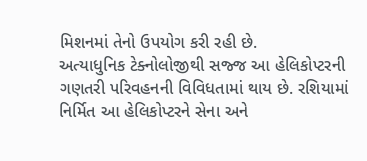મિશનમાં તેનો ઉપયોગ કરી રહી છે.
અત્યાધુનિક ટેક્નોલોજીથી સજ્જ આ હેલિકોપ્ટરની ગણતરી પરિવહનની વિવિધતામાં થાય છે. રશિયામાં નિર્મિત આ હેલિકોપ્ટરને સેના અને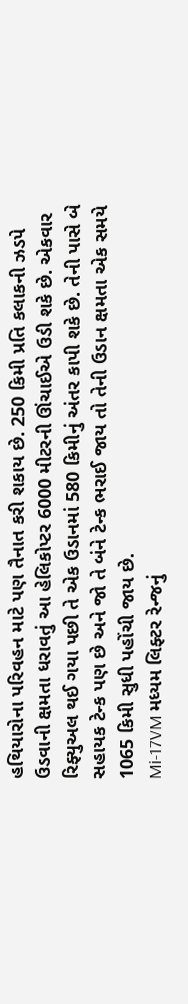હથિયારોના પરિવહન માટે પણ તૈનાત કરી શકાય છે. 250 કિમી પ્રતિ કલાકની ઝડપે ઉડવાની ક્ષમતા ધરાવતું આ હેલિકોપ્ટર 6000 મીટરની ઊંચાઈએ ઉડી શકે છે. એકવાર રિફ્યુઅલ થઈ ગયા પછી તે એક ઉડાનમાં 580 કિમીનું અંતર કાપી શકે છે. તેની પાસે બે સહાયક ટેન્ક પણ છે અને જો તે બંને ટેન્ક ભરાઈ જાય તો તેની ઉડાન ક્ષમતા એક સમયે 1065 કિમી સુધી પહોંચી જાય છે.
Mi-17VM મધ્યમ લિફ્ટર રેન્જનું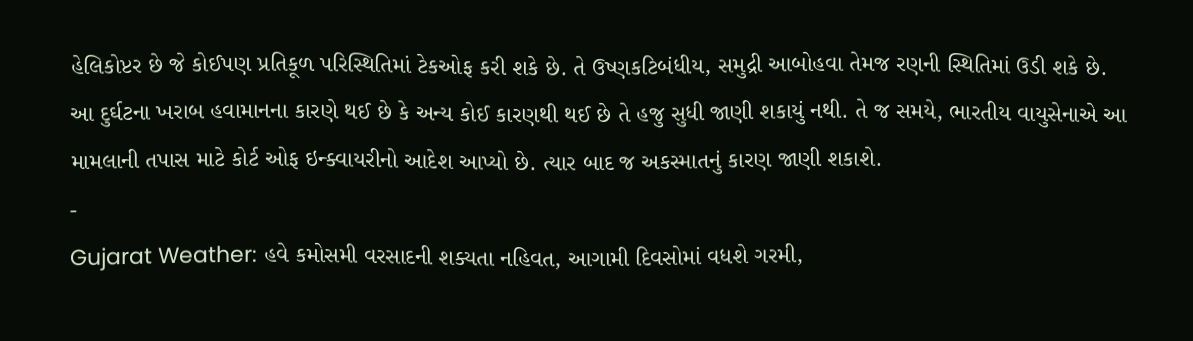હેલિકોપ્ટર છે જે કોઈપણ પ્રતિકૂળ પરિસ્થિતિમાં ટેકઓફ કરી શકે છે. તે ઉષ્ણકટિબંધીય, સમુદ્રી આબોહવા તેમજ રણની સ્થિતિમાં ઉડી શકે છે.
આ દુર્ઘટના ખરાબ હવામાનના કારણે થઈ છે કે અન્ય કોઈ કારણથી થઈ છે તે હજુ સુધી જાણી શકાયું નથી. તે જ સમયે, ભારતીય વાયુસેનાએ આ મામલાની તપાસ માટે કોર્ટ ઓફ ઇન્ક્વાયરીનો આદેશ આપ્યો છે. ત્યાર બાદ જ અકસ્માતનું કારણ જાણી શકાશે.
-
Gujarat Weather: હવે કમોસમી વરસાદની શક્યતા નહિવત, આગામી દિવસોમાં વધશે ગરમી,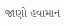જાણો હવામાન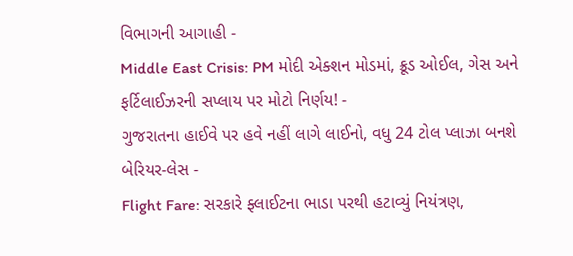વિભાગની આગાહી -
Middle East Crisis: PM મોદી એક્શન મોડમાં, ક્રૂડ ઓઈલ, ગેસ અને ફર્ટિલાઈઝરની સપ્લાય પર મોટો નિર્ણય! -
ગુજરાતના હાઈવે પર હવે નહીં લાગે લાઈનો, વધુ 24 ટોલ પ્લાઝા બનશે બેરિયર-લેસ -
Flight Fare: સરકારે ફ્લાઈટના ભાડા પરથી હટાવ્યું નિયંત્રણ,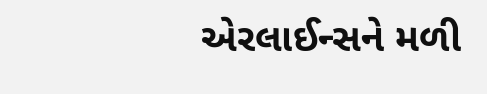એરલાઈન્સને મળી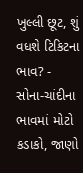ખુલ્લી છૂટ, શું વધશે ટિકિટના ભાવ? -
સોના-ચાંદીના ભાવમાં મોટો કડાકો, જાણો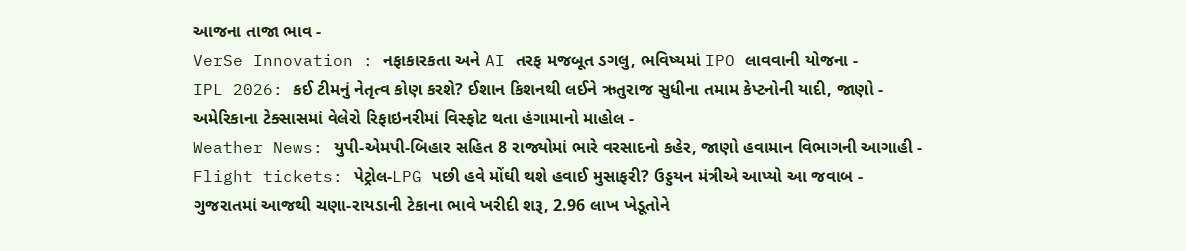આજના તાજા ભાવ -
VerSe Innovation : નફાકારકતા અને AI તરફ મજબૂત ડગલુ, ભવિષ્યમાં IPO લાવવાની યોજના -
IPL 2026: કઈ ટીમનું નેતૃત્વ કોણ કરશે? ઈશાન કિશનથી લઈને ઋતુરાજ સુધીના તમામ કેપ્ટનોની યાદી, જાણો -
અમેરિકાના ટેક્સાસમાં વેલેરો રિફાઇનરીમાં વિસ્ફોટ થતા હંગામાનો માહોલ -
Weather News: યુપી-એમપી-બિહાર સહિત 8 રાજ્યોમાં ભારે વરસાદનો કહેર, જાણો હવામાન વિભાગની આગાહી -
Flight tickets: પેટ્રોલ-LPG પછી હવે મોંઘી થશે હવાઈ મુસાફરી? ઉડ્ડયન મંત્રીએ આપ્યો આ જવાબ -
ગુજરાતમાં આજથી ચણા-રાયડાની ટેકાના ભાવે ખરીદી શરૂ, 2.96 લાખ ખેડૂતોને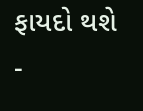ફાયદો થશે -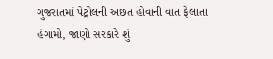ગુજરાતમાં પેટ્રોલની અછત હોવાની વાત ફેલાતા હંગામો, જાણો સરકારે શું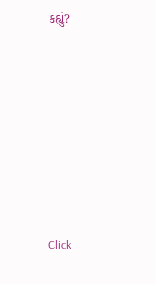કહ્યું?










Click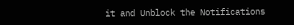it and Unblock the Notifications